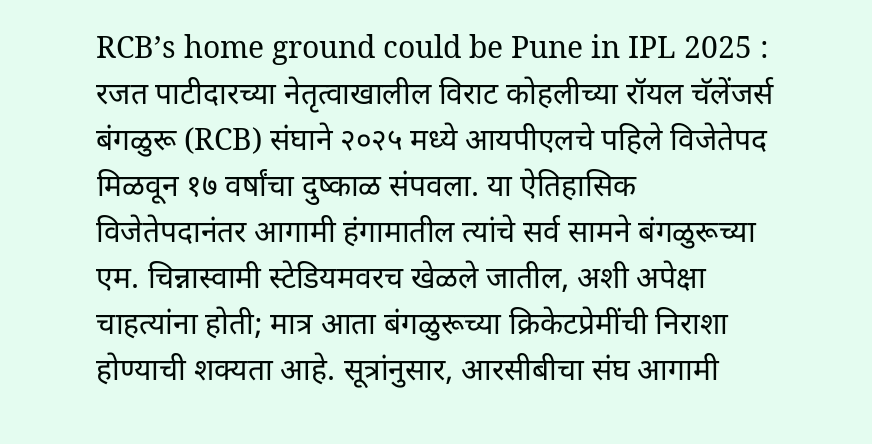RCB’s home ground could be Pune in IPL 2025 : रजत पाटीदारच्या नेतृत्वाखालील विराट कोहलीच्या रॉयल चॅलेंजर्स बंगळुरू (RCB) संघाने २०२५ मध्ये आयपीएलचे पहिले विजेतेपद मिळवून १७ वर्षांचा दुष्काळ संपवला. या ऐतिहासिक विजेतेपदानंतर आगामी हंगामातील त्यांचे सर्व सामने बंगळुरूच्या एम. चिन्नास्वामी स्टेडियमवरच खेळले जातील, अशी अपेक्षा चाहत्यांना होती; मात्र आता बंगळुरूच्या क्रिकेटप्रेमींची निराशा होण्याची शक्यता आहे. सूत्रांनुसार, आरसीबीचा संघ आगामी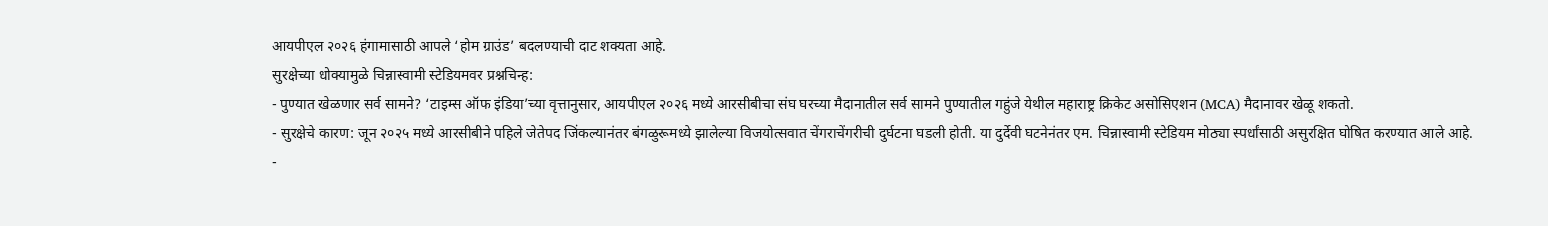आयपीएल २०२६ हंगामासाठी आपले ‘होम ग्राउंड’ बदलण्याची दाट शक्यता आहे.
सुरक्षेच्या धोक्यामुळे चिन्नास्वामी स्टेडियमवर प्रश्नचिन्ह:
- पुण्यात खेळणार सर्व सामने? ‘टाइम्स ऑफ इंडिया’च्या वृत्तानुसार, आयपीएल २०२६ मध्ये आरसीबीचा संघ घरच्या मैदानातील सर्व सामने पुण्यातील गहुंजे येथील महाराष्ट्र क्रिकेट असोसिएशन (MCA) मैदानावर खेळू शकतो.
- सुरक्षेचे कारण: जून २०२५ मध्ये आरसीबीने पहिले जेतेपद जिंकल्यानंतर बंगळुरूमध्ये झालेल्या विजयोत्सवात चेंगराचेंगरीची दुर्घटना घडली होती. या दुर्देवी घटनेनंतर एम. चिन्नास्वामी स्टेडियम मोठ्या स्पर्धांसाठी असुरक्षित घोषित करण्यात आले आहे.
-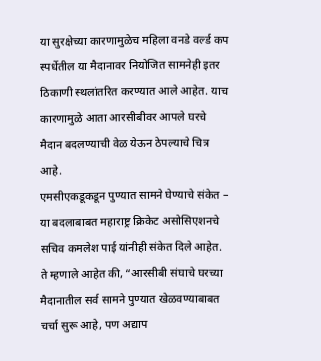या सुरक्षेच्या कारणामुळेच महिला वनडे वर्ल्ड कप स्पर्धेतील या मैदानावर नियोजित सामनेही इतर ठिकाणी स्थलांतरित करण्यात आले आहेत. याच कारणामुळे आता आरसीबीवर आपले घरचे मैदान बदलण्याची वेळ येऊन ठेपल्याचे चित्र आहे.
एमसीएकडूकडून पुण्यात सामने घेण्याचे संकेत –
या बदलाबाबत महाराष्ट्र क्रिकेट असोसिएशनचे सचिव कमलेश पाई यांनीही संकेत दिले आहेत. ते म्हणाले आहेत की, “आरसीबी संघाचे घरच्या मैदानातील सर्व सामने पुण्यात खेळवण्याबाबत चर्चा सुरू आहे, पण अद्याप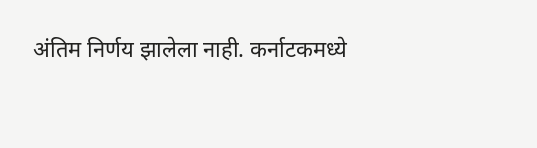अंतिम निर्णय झालेला नाही. कर्नाटकमध्ये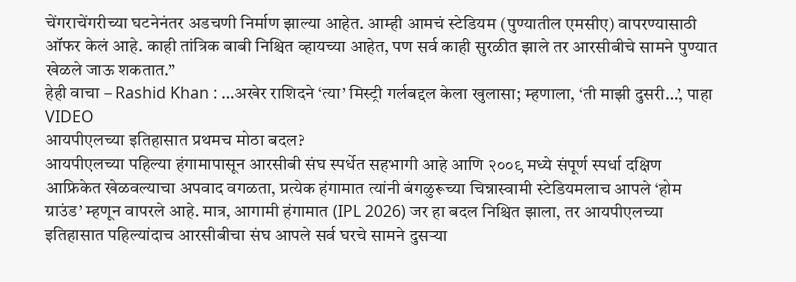चेंगराचेंगरीच्या घटनेनंतर अडचणी निर्माण झाल्या आहेत. आम्ही आमचं स्टेडियम (पुण्यातील एमसीए) वापरण्यासाठी ऑफर केलं आहे. काही तांत्रिक बाबी निश्चित व्हायच्या आहेत, पण सर्व काही सुरळीत झाले तर आरसीबीचे सामने पुण्यात खेळले जाऊ शकतात.”
हेही वाचा – Rashid Khan : …अखेर राशिदने ‘त्या’ मिस्ट्री गर्लबद्दल केला खुलासा; म्हणाला, ‘ती माझी दुसरी…’, पाहा VIDEO
आयपीएलच्या इतिहासात प्रथमच मोठा बदल?
आयपीएलच्या पहिल्या हंगामापासून आरसीबी संघ स्पर्धेत सहभागी आहे आणि २००९ मध्ये संपूर्ण स्पर्धा दक्षिण आफ्रिकेत खेळवल्याचा अपवाद वगळता, प्रत्येक हंगामात त्यांनी बंगळुरूच्या चिन्नास्वामी स्टेडियमलाच आपले ‘होम ग्राउंड’ म्हणून वापरले आहे. मात्र, आगामी हंगामात (IPL 2026) जर हा बदल निश्चित झाला, तर आयपीएलच्या इतिहासात पहिल्यांदाच आरसीबीचा संघ आपले सर्व घरचे सामने दुसऱ्या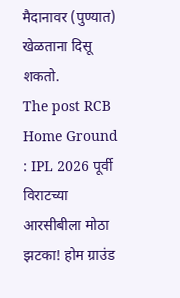मैदानावर (पुण्यात) खेळताना दिसू शकतो.
The post RCB Home Ground : IPL 2026 पूर्वी विराटच्या आरसीबीला मोठा झटका! होम ग्राउंड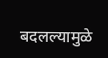बदलल्यामुळे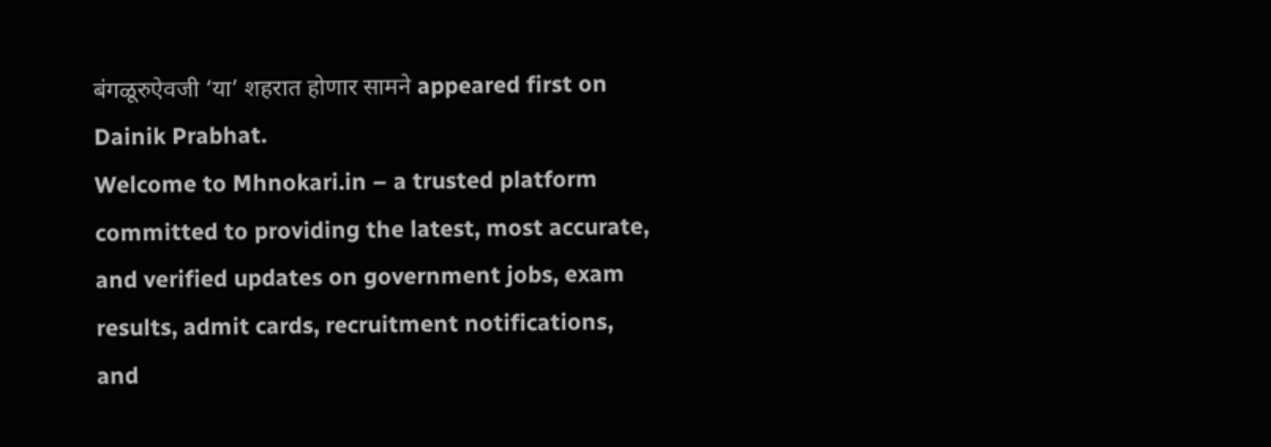बंगळूरुऐवजी ‘या’ शहरात होणार सामने appeared first on Dainik Prabhat.
Welcome to Mhnokari.in – a trusted platform committed to providing the latest, most accurate, and verified updates on government jobs, exam results, admit cards, recruitment notifications, and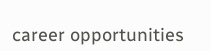career opportunities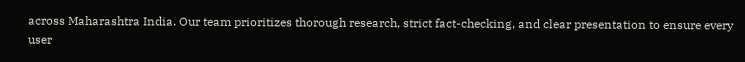across Maharashtra India. Our team prioritizes thorough research, strict fact-checking, and clear presentation to ensure every user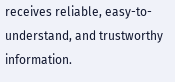receives reliable, easy-to-understand, and trustworthy information.